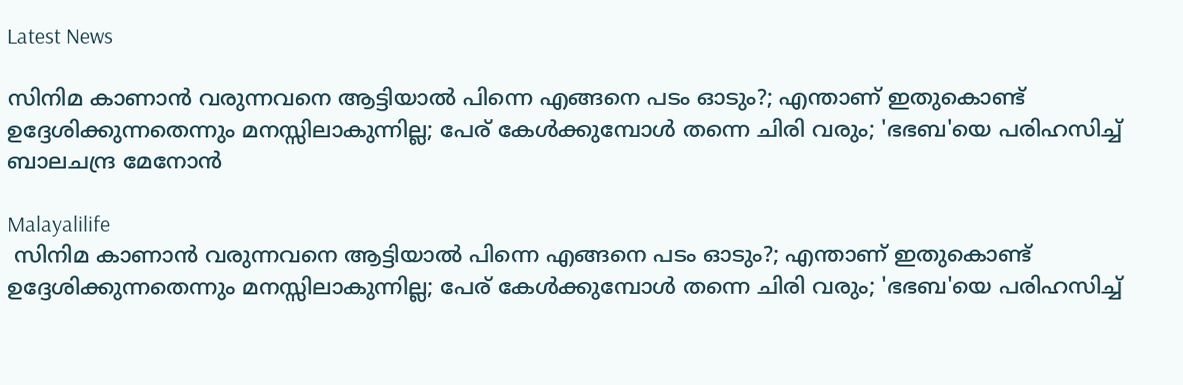Latest News

സിനിമ കാണാന്‍ വരുന്നവനെ ആട്ടിയാല്‍ പിന്നെ എങ്ങനെ പടം ഓടും?; എന്താണ് ഇതുകൊണ്ട് ഉദ്ദേശിക്കുന്നതെന്നും മനസ്സിലാകുന്നില്ല; പേര് കേള്‍ക്കുമ്പോള്‍ തന്നെ ചിരി വരും; 'ഭഭബ'യെ പരിഹസിച്ച് ബാലചന്ദ്ര മേനോന്‍

Malayalilife
 സിനിമ കാണാന്‍ വരുന്നവനെ ആട്ടിയാല്‍ പിന്നെ എങ്ങനെ പടം ഓടും?; എന്താണ് ഇതുകൊണ്ട് ഉദ്ദേശിക്കുന്നതെന്നും മനസ്സിലാകുന്നില്ല; പേര് കേള്‍ക്കുമ്പോള്‍ തന്നെ ചിരി വരും; 'ഭഭബ'യെ പരിഹസിച്ച്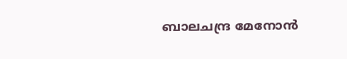ബാലചന്ദ്ര മേനോന്‍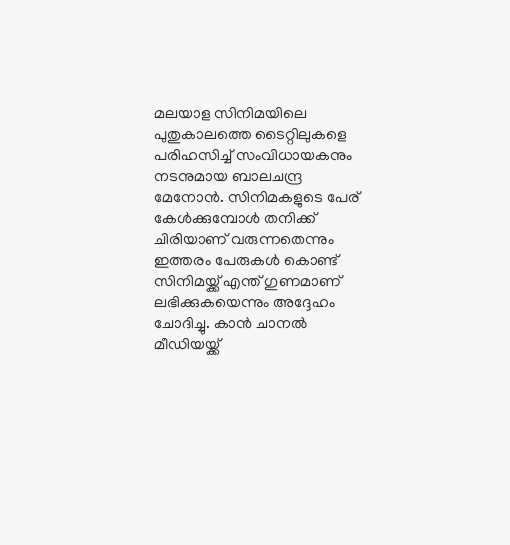മലയാള സിനിമയിലെ പുതുകാലത്തെ ടൈറ്റിലുകളെ പരിഹസിച്ച് സംവിധായകനും നടനുമായ ബാലചന്ദ്ര മേനോന്‍. സിനിമകളുടെ പേര് കേള്‍ക്കുമ്പോള്‍ തനിക്ക് ചിരിയാണ് വരുന്നതെന്നും ഇത്തരം പേരുകള്‍ കൊണ്ട് സിനിമയ്ക്ക് എന്ത് ഗുണമാണ് ലഭിക്കുകയെന്നും അദ്ദേഹം ചോദിച്ചു. കാന്‍ ചാനല്‍ മീഡിയയ്ക്ക്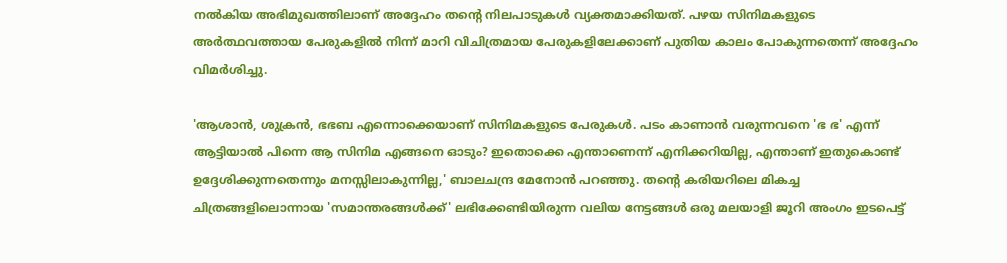നല്‍കിയ അഭിമുഖത്തിലാണ് അദ്ദേഹം തന്റെ നിലപാടുകള്‍ വ്യക്തമാക്കിയത്. പഴയ സിനിമകളുടെ അര്‍ത്ഥവത്തായ പേരുകളില്‍ നിന്ന് മാറി വിചിത്രമായ പേരുകളിലേക്കാണ് പുതിയ കാലം പോകുന്നതെന്ന് അദ്ദേഹം വിമര്‍ശിച്ചു.

'ആശാന്‍, ശുക്രന്‍, ഭഭബ എന്നൊക്കെയാണ് സിനിമകളുടെ പേരുകള്‍. പടം കാണാന്‍ വരുന്നവനെ 'ഭ ഭ' എന്ന് ആട്ടിയാല്‍ പിന്നെ ആ സിനിമ എങ്ങനെ ഓടും? ഇതൊക്കെ എന്താണെന്ന് എനിക്കറിയില്ല, എന്താണ് ഇതുകൊണ്ട് ഉദ്ദേശിക്കുന്നതെന്നും മനസ്സിലാകുന്നില്ല,' ബാലചന്ദ്ര മേനോന്‍ പറഞ്ഞു. തന്റെ കരിയറിലെ മികച്ച ചിത്രങ്ങളിലൊന്നായ 'സമാന്തരങ്ങള്‍ക്ക്' ലഭിക്കേണ്ടിയിരുന്ന വലിയ നേട്ടങ്ങള്‍ ഒരു മലയാളി ജൂറി അംഗം ഇടപെട്ട്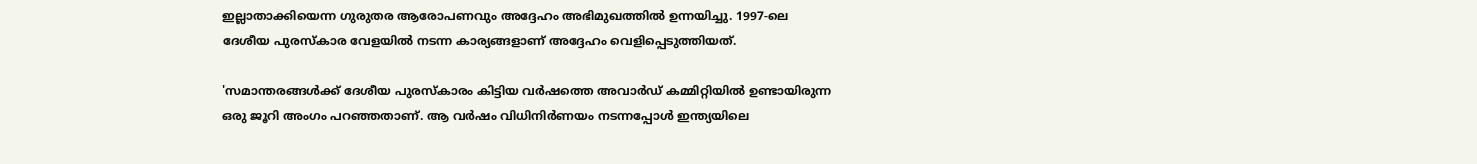ഇല്ലാതാക്കിയെന്ന ഗുരുതര ആരോപണവും അദ്ദേഹം അഭിമുഖത്തില്‍ ഉന്നയിച്ചു. 1997-ലെ ദേശീയ പുരസ്‌കാര വേളയില്‍ നടന്ന കാര്യങ്ങളാണ് അദ്ദേഹം വെളിപ്പെടുത്തിയത്.

'സമാന്തരങ്ങള്‍ക്ക് ദേശീയ പുരസ്‌കാരം കിട്ടിയ വര്‍ഷത്തെ അവാര്‍ഡ് കമ്മിറ്റിയില്‍ ഉണ്ടായിരുന്ന ഒരു ജൂറി അംഗം പറഞ്ഞതാണ്. ആ വര്‍ഷം വിധിനിര്‍ണയം നടന്നപ്പോള്‍ ഇന്ത്യയിലെ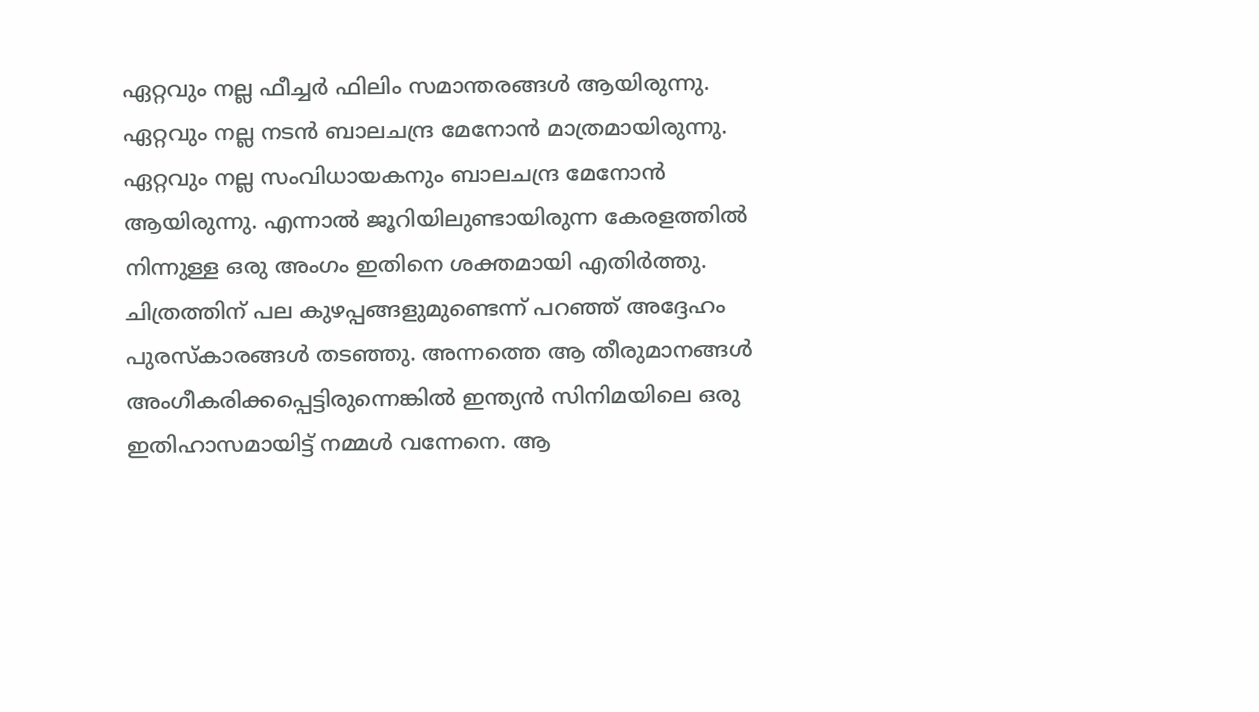ഏറ്റവും നല്ല ഫീച്ചര്‍ ഫിലിം സമാന്തരങ്ങള്‍ ആയിരുന്നു. ഏറ്റവും നല്ല നടന്‍ ബാലചന്ദ്ര മേനോന്‍ മാത്രമായിരുന്നു. ഏറ്റവും നല്ല സംവിധായകനും ബാലചന്ദ്ര മേനോന്‍ ആയിരുന്നു. എന്നാല്‍ ജൂറിയിലുണ്ടായിരുന്ന കേരളത്തില്‍ നിന്നുള്ള ഒരു അംഗം ഇതിനെ ശക്തമായി എതിര്‍ത്തു. ചിത്രത്തിന് പല കുഴപ്പങ്ങളുമുണ്ടെന്ന് പറഞ്ഞ് അദ്ദേഹം പുരസ്‌കാരങ്ങള്‍ തടഞ്ഞു. അന്നത്തെ ആ തീരുമാനങ്ങള്‍ അംഗീകരിക്കപ്പെട്ടിരുന്നെങ്കില്‍ ഇന്ത്യന്‍ സിനിമയിലെ ഒരു ഇതിഹാസമായിട്ട് നമ്മള്‍ വന്നേനെ. ആ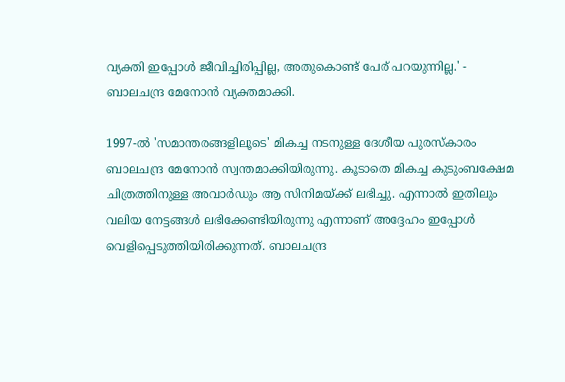വ്യക്തി ഇപ്പോള്‍ ജീവിച്ചിരിപ്പില്ല, അതുകൊണ്ട് പേര് പറയുന്നില്ല.' - ബാലചന്ദ്ര മേനോന്‍ വ്യക്തമാക്കി.

1997-ല്‍ 'സമാന്തരങ്ങളിലൂടെ' മികച്ച നടനുള്ള ദേശീയ പുരസ്‌കാരം ബാലചന്ദ്ര മേനോന്‍ സ്വന്തമാക്കിയിരുന്നു. കൂടാതെ മികച്ച കുടുംബക്ഷേമ ചിത്രത്തിനുള്ള അവാര്‍ഡും ആ സിനിമയ്ക്ക് ലഭിച്ചു. എന്നാല്‍ ഇതിലും വലിയ നേട്ടങ്ങള്‍ ലഭിക്കേണ്ടിയിരുന്നു എന്നാണ് അദ്ദേഹം ഇപ്പോള്‍ വെളിപ്പെടുത്തിയിരിക്കുന്നത്. ബാലചന്ദ്ര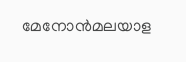മേനോന്‍മലയാള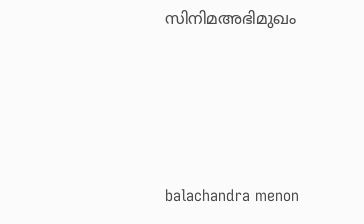സിനിമഅഭിമുഖം




balachandra menon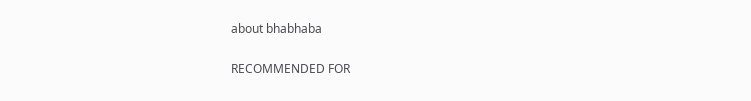about bhabhaba

RECOMMENDED FOR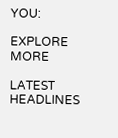YOU:

EXPLORE MORE

LATEST HEADLINES